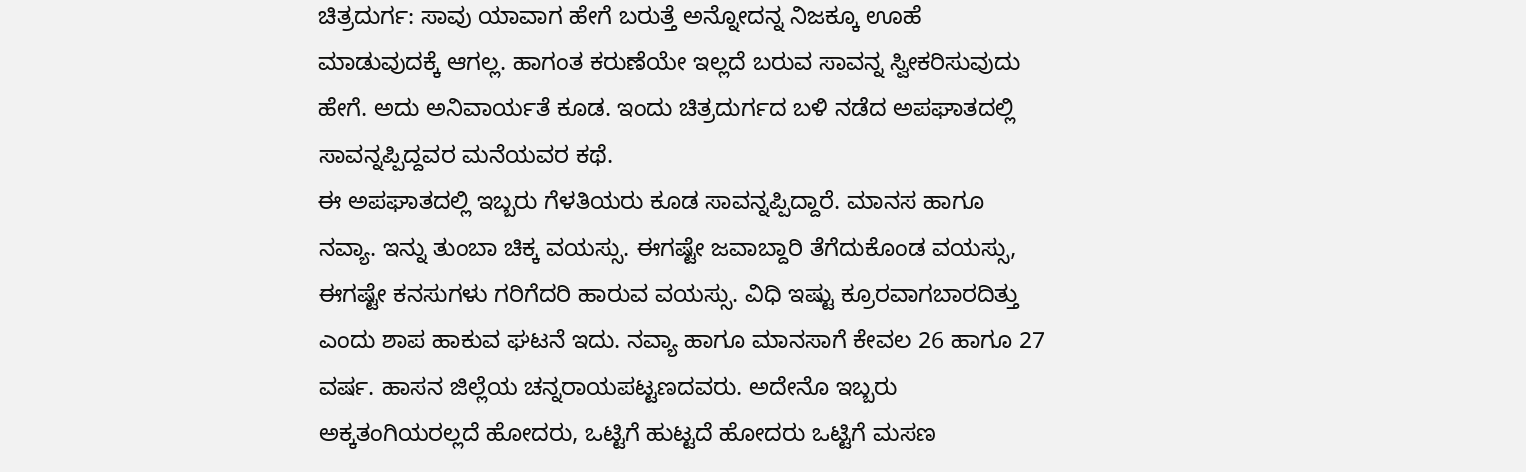ಚಿತ್ರದುರ್ಗ: ಸಾವು ಯಾವಾಗ ಹೇಗೆ ಬರುತ್ತೆ ಅನ್ನೋದನ್ನ ನಿಜಕ್ಕೂ ಊಹೆ ಮಾಡುವುದಕ್ಕೆ ಆಗಲ್ಲ. ಹಾಗಂತ ಕರುಣೆಯೇ ಇಲ್ಲದೆ ಬರುವ ಸಾವನ್ನ ಸ್ವೀಕರಿಸುವುದು ಹೇಗೆ. ಅದು ಅನಿವಾರ್ಯತೆ ಕೂಡ. ಇಂದು ಚಿತ್ರದುರ್ಗದ ಬಳಿ ನಡೆದ ಅಪಘಾತದಲ್ಲಿ ಸಾವನ್ನಪ್ಪಿದ್ದವರ ಮನೆಯವರ ಕಥೆ.
ಈ ಅಪಘಾತದಲ್ಲಿ ಇಬ್ಬರು ಗೆಳತಿಯರು ಕೂಡ ಸಾವನ್ನಪ್ಪಿದ್ದಾರೆ. ಮಾನಸ ಹಾಗೂ ನವ್ಯಾ. ಇನ್ನು ತುಂಬಾ ಚಿಕ್ಕ ವಯಸ್ಸು. ಈಗಷ್ಟೇ ಜವಾಬ್ದಾರಿ ತೆಗೆದುಕೊಂಡ ವಯಸ್ಸು, ಈಗಷ್ಟೇ ಕನಸುಗಳು ಗರಿಗೆದರಿ ಹಾರುವ ವಯಸ್ಸು. ವಿಧಿ ಇಷ್ಟು ಕ್ರೂರವಾಗಬಾರದಿತ್ತು ಎಂದು ಶಾಪ ಹಾಕುವ ಘಟನೆ ಇದು. ನವ್ಯಾ ಹಾಗೂ ಮಾನಸಾಗೆ ಕೇವಲ 26 ಹಾಗೂ 27 ವರ್ಷ. ಹಾಸನ ಜಿಲ್ಲೆಯ ಚನ್ನರಾಯಪಟ್ಟಣದವರು. ಅದೇನೊ ಇಬ್ಬರು ಅಕ್ಕತಂಗಿಯರಲ್ಲದೆ ಹೋದರು, ಒಟ್ಟಿಗೆ ಹುಟ್ಟದೆ ಹೋದರು ಒಟ್ಟಿಗೆ ಮಸಣ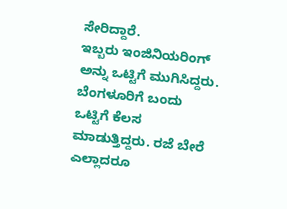ಸೇರಿದ್ದಾರೆ.
ಇಬ್ಬರು ಇಂಜಿನಿಯರಿಂಗ್ ಅನ್ನು ಒಟ್ಟಿಗೆ ಮುಗಿಸಿದ್ದರು. ಬೆಂಗಳೂರಿಗೆ ಬಂದು ಒಟ್ಟಿಗೆ ಕೆಲಸ ಮಾಡುತ್ತಿದ್ದರು. ರಜೆ ಬೇರೆ ಎಲ್ಲಾದರೂ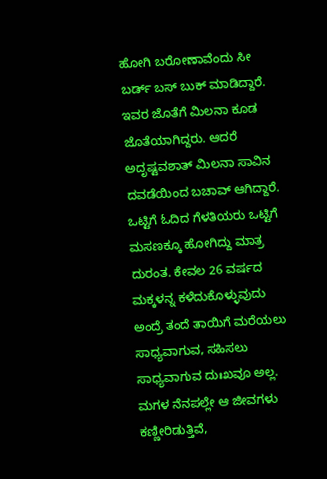ಹೋಗಿ ಬರೋಣಾವೆಂದು ಸೀ ಬರ್ಡ್ ಬಸ್ ಬುಕ್ ಮಾಡಿದ್ದಾರೆ. ಇವರ ಜೊತೆಗೆ ಮಿಲನಾ ಕೂಡ ಜೊತೆಯಾಗಿದ್ದರು. ಆದರೆ ಅದೃಷ್ಟವಶಾತ್ ಮಿಲನಾ ಸಾವಿನ ದವಡೆಯಿಂದ ಬಚಾವ್ ಆಗಿದ್ದಾರೆ. ಒಟ್ಟಿಗೆ ಓದಿದ ಗೆಳತಿಯರು ಒಟ್ಟಿಗೆ ಮಸಣಕ್ಕೂ ಹೋಗಿದ್ದು ಮಾತ್ರ ದುರಂತ. ಕೇವಲ 26 ವರ್ಷದ ಮಕ್ಕಳನ್ನ ಕಳೆದುಕೊಳ್ಳುವುದು ಅಂದ್ರೆ ತಂದೆ ತಾಯಿಗೆ ಮರೆಯಲು ಸಾಧ್ಯವಾಗುವ, ಸಹಿಸಲು ಸಾಧ್ಯವಾಗುವ ದುಃಖವೂ ಅಲ್ಲ. ಮಗಳ ನೆನಪಲ್ಲೇ ಆ ಜೀವಗಳು ಕಣ್ಣೀರಿಡುತ್ತಿವೆ,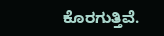ಕೊರಗುತ್ತಿವೆ.